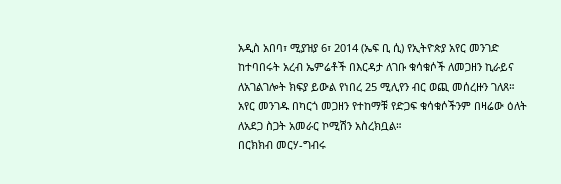አዲስ አበባ፣ ሚያዝያ 6፣ 2014 (ኤፍ ቢ ሲ) የኢትዮጵያ አየር መንገድ ከተባበሩት አረብ ኤምሬቶች በእርዳታ ለገቡ ቁሳቁሶች ለመጋዘን ኪራይና ለአገልገሎት ክፍያ ይውል የነበረ 25 ሚሊየን ብር ወጪ መሰረዙን ገለጸ።
አየር መንገዱ በካርጎ መጋዘን የተከማቹ የድጋፍ ቁሳቁሶችንም በዛሬው ዕለት ለአደጋ ስጋት አመራር ኮሚሽን አስረክቧል።
በርክክብ መርሃ-ግብሩ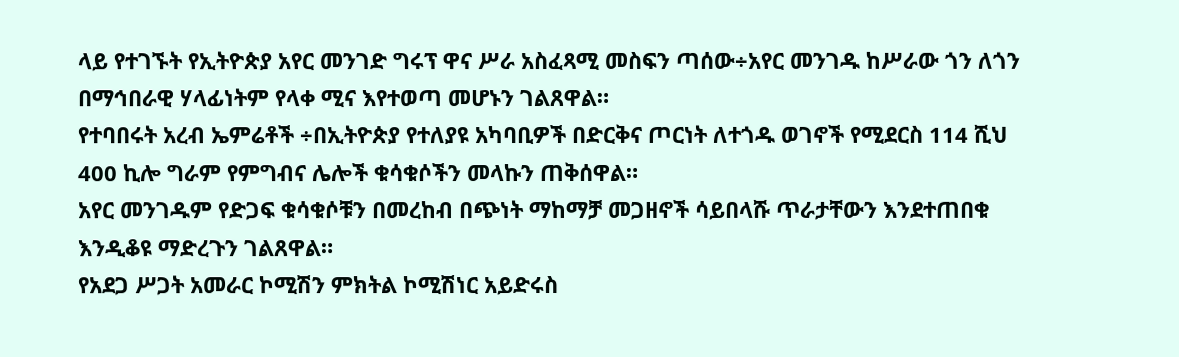ላይ የተገኙት የኢትዮጵያ አየር መንገድ ግሩፕ ዋና ሥራ አስፈጻሚ መስፍን ጣሰው÷አየር መንገዱ ከሥራው ጎን ለጎን በማኅበራዊ ሃላፊነትም የላቀ ሚና እየተወጣ መሆኑን ገልጸዋል።
የተባበሩት አረብ ኤምሬቶች ÷በኢትዮጵያ የተለያዩ አካባቢዎች በድርቅና ጦርነት ለተጎዱ ወገኖች የሚደርስ 114 ሺህ 400 ኪሎ ግራም የምግብና ሌሎች ቁሳቁሶችን መላኩን ጠቅሰዋል።
አየር መንገዱም የድጋፍ ቁሳቁሶቹን በመረከብ በጭነት ማከማቻ መጋዘኖች ሳይበላሹ ጥራታቸውን እንደተጠበቁ እንዲቆዩ ማድረጉን ገልጸዋል።
የአደጋ ሥጋት አመራር ኮሚሽን ምክትል ኮሚሽነር አይድሩስ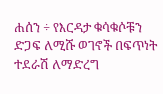ሐሰን ÷ የእርዳታ ቁሳቁሶቹን ድጋፍ ለሚሹ ወገኖች በፍጥነት ተደራሽ ለማድረግ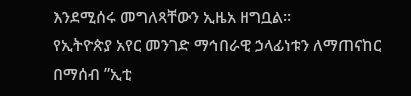እንደሚሰሩ መግለጻቸውን ኢዜአ ዘግቧል።
የኢትዮጵያ አየር መንገድ ማኅበራዊ ኃላፊነቱን ለማጠናከር በማሰብ ”ኢቲ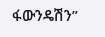ፋውንዴሽን”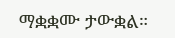ማቋቋሙ ታውቋል።